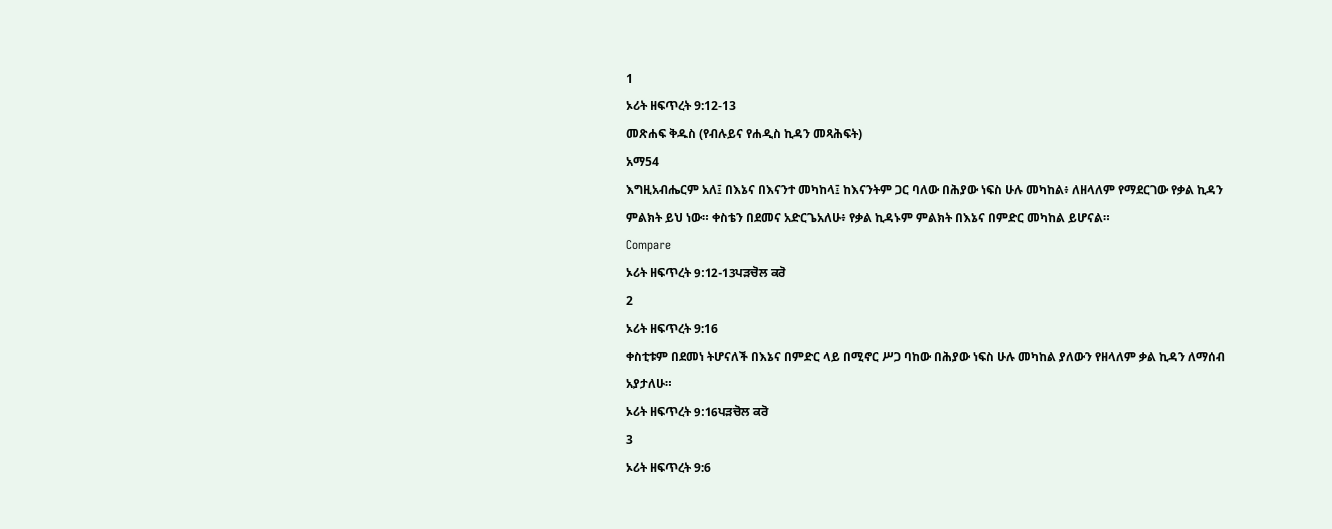1
ኦሪት ዘፍጥረት 9:12-13
መጽሐፍ ቅዱስ (የብሉይና የሐዲስ ኪዳን መጻሕፍት)
አማ54
እግዚአብሔርም አለ፤ በእኔና በእናንተ መካከላ፤ ከእናንትም ጋር ባለው በሕያው ነፍስ ሁሉ መካከል፥ ለዘላለም የማደርገው የቃል ኪዳን ምልክት ይህ ነው። ቀስቴን በደመና አድርጌአለሁ፥ የቃል ኪዳኑም ምልክት በእኔና በምድር መካከል ይሆናል።
Compare
ኦሪት ዘፍጥረት 9:12-13ਪੜਚੋਲ ਕਰੋ
2
ኦሪት ዘፍጥረት 9:16
ቀስቲቱም በደመነ ትሆናለች በእኔና በምድር ላይ በሚኖር ሥጋ ባከው በሕያው ነፍስ ሁሉ መካከል ያለውን የዘላለም ቃል ኪዳን ለማሰብ አያታለሁ።
ኦሪት ዘፍጥረት 9:16ਪੜਚੋਲ ਕਰੋ
3
ኦሪት ዘፍጥረት 9:6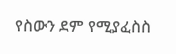የስውን ደም የሚያፈስስ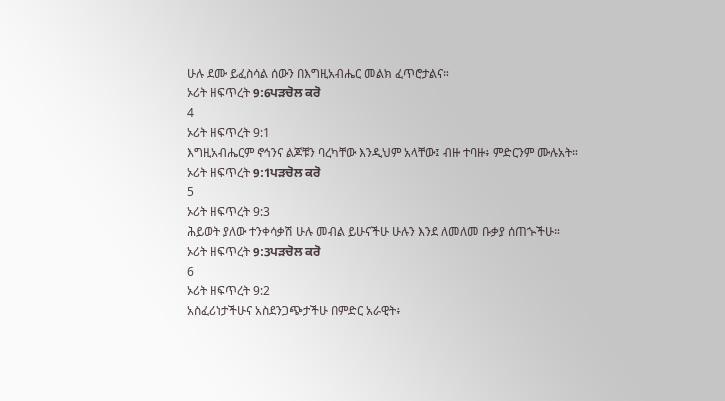ሁሉ ደሙ ይፈስሳል ሰውን በእግዚአብሔር መልክ ፈጥሮታልና።
ኦሪት ዘፍጥረት 9:6ਪੜਚੋਲ ਕਰੋ
4
ኦሪት ዘፍጥረት 9:1
እግዚአብሔርም ኖኅንና ልጆቹን ባረካቸው እንዲህም አላቸው፤ ብዙ ተባዙ፥ ምድርንም ሙሉአት።
ኦሪት ዘፍጥረት 9:1ਪੜਚੋਲ ਕਰੋ
5
ኦሪት ዘፍጥረት 9:3
ሕይወት ያለው ተንቀሳቃሽ ሁሉ መብል ይሁናችሁ ሁሉን እንደ ለመለመ ቡቃያ ሰጠኍችሁ።
ኦሪት ዘፍጥረት 9:3ਪੜਚੋਲ ਕਰੋ
6
ኦሪት ዘፍጥረት 9:2
አስፈሪነታችሁና አስደንጋጭታችሁ በምድር አራዊት፥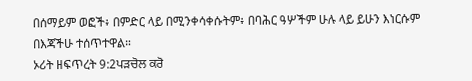በሰማይም ወፎች፥ በምድር ላይ በሚንቀሳቀሱትም፥ በባሕር ዓሦችም ሁሉ ላይ ይሁን እነርሱም በእጃችሁ ተሰጥተዋል።
ኦሪት ዘፍጥረት 9:2ਪੜਚੋਲ ਕਰੋ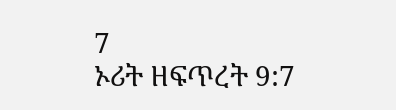7
ኦሪት ዘፍጥረት 9:7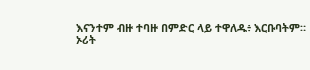እናንተም ብዙ ተባዙ በምድር ላይ ተዋለዱ፥ እርቡባትም።
ኦሪት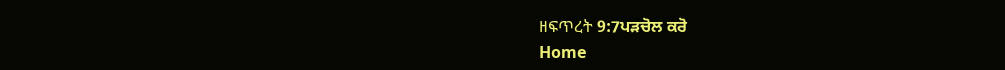ዘፍጥረት 9:7ਪੜਚੋਲ ਕਰੋ
Home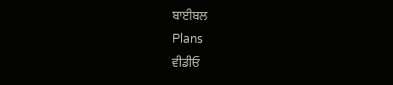ਬਾਈਬਲ
Plans
ਵੀਡੀਓ